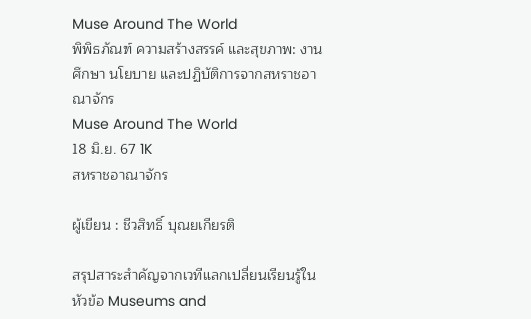Muse Around The World
พิพิธภัณฑ์ ความสร้างสรรค์ และสุขภาพ: งานศึกษา นโยบาย และปฏิบัติการจากสหราชอาณาจักร
Muse Around The World
18 มิ.ย. 67 1K
สหราชอาณาจักร

ผู้เขียน : ชีวสิทธิ์ บุณยเกียรติ

สรุปสาระสำคัญจากเวทีแลกเปลี่ยนเรียนรู้ในหัวข้อ Museums and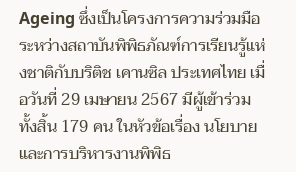Ageing ซึ่งเป็นโครงการความร่วมมือระหว่างสถาบันพิพิธภัณฑ์การเรียนรู้แห่งชาติกับบริติช เคานซิล ประเทศไทย เมื่อวันที่ 29 เมษายน 2567 มีผู้เข้าร่วมทั้งสิ้น 179 คน ในหัวข้อเรื่อง นโยบายและการบริหารงานพิพิธ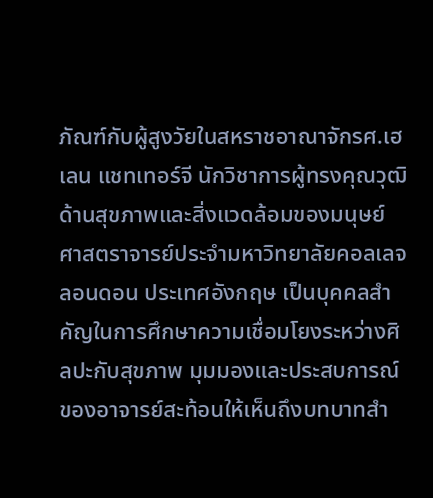ภัณฑ์กับผู้สูงวัยในสหราชอาณาจักรศ.เฮเลน แชทเทอร์จี นักวิชาการผู้ทรงคุณวุฒิด้านสุขภาพและสิ่งแวดล้อมของมนุษย์ ศาสตราจารย์ประจำมหาวิทยาลัยคอลเลจลอนดอน ประเทศอังกฤษ เป็นบุคคลสำคัญในการศึกษาความเชื่อมโยงระหว่างศิลปะกับสุขภาพ มุมมองและประสบการณ์ของอาจารย์สะท้อนให้เห็นถึงบทบาทสำ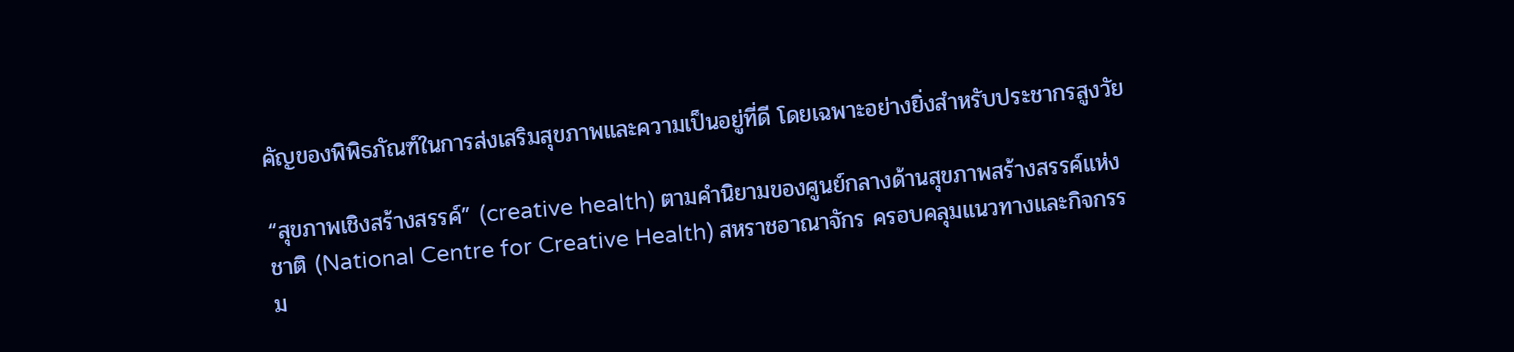คัญของพิพิธภัณฑ์ในการส่งเสริมสุขภาพและความเป็นอยู่ที่ดี โดยเฉพาะอย่างยิ่งสำหรับประชากรสูงวัย

“สุขภาพเชิงสร้างสรรค์” (creative health) ตามคำนิยามของศูนย์กลางด้านสุขภาพสร้างสรรค์แห่งชาติ (National Centre for Creative Health) สหราชอาณาจักร ครอบคลุมแนวทางและกิจกรรม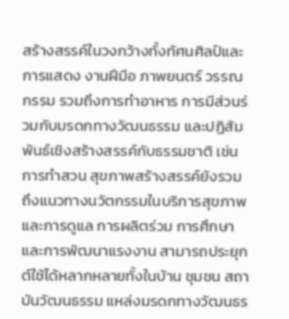สร้างสรรค์ในวงกว้างทั้งทัศนศิลป์และการแสดง งานฝีมือ ภาพยนตร์ วรรณกรรม รวมถึงการทำอาหาร การมีส่วนร่วมกับมรดกทางวัฒนธรรม และปฏิสัมพันธ์เชิงสร้างสรรค์กับธรรมชาติ เช่น การทำสวน สุขภาพสร้างสรรค์ยังรวมถึงแนวทางนวัตกรรมในบริการสุขภาพและการดูแล การผลิตร่วม การศึกษา และการพัฒนาแรงงาน สามารถประยุกต์ใช้ได้หลากหลายทั้งในบ้าน ชุมชน สถาบันวัฒนธรรม แหล่งมรดกทางวัฒนธร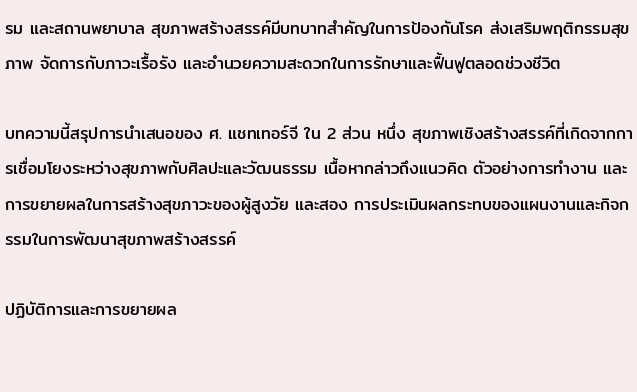รม และสถานพยาบาล สุขภาพสร้างสรรค์มีบทบาทสำคัญในการป้องกันโรค ส่งเสริมพฤติกรรมสุขภาพ จัดการกับภาวะเรื้อรัง และอำนวยความสะดวกในการรักษาและฟื้นฟูตลอดช่วงชีวิต

บทความนี้สรุปการนำเสนอของ ศ. แชทเทอร์จี ใน 2 ส่วน หนึ่ง สุขภาพเชิงสร้างสรรค์ที่เกิดจากการเชื่อมโยงระหว่างสุขภาพกับศิลปะและวัฒนธรรม เนื้อหากล่าวถึงแนวคิด ตัวอย่างการทำงาน และการขยายผลในการสร้างสุขภาวะของผู้สูงวัย และสอง การประเมินผลกระทบของแผนงานและกิจกรรมในการพัฒนาสุขภาพสร้างสรรค์

ปฏิบัติการและการขยายผล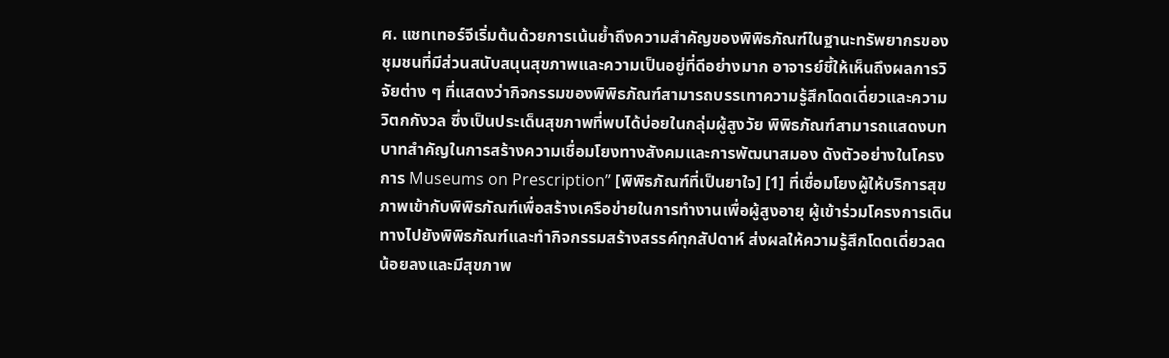ศ. แชทเทอร์จีเริ่มต้นด้วยการเน้นย้ำถึงความสำคัญของพิพิธภัณฑ์ในฐานะทรัพยากรของชุมชนที่มีส่วนสนับสนุนสุขภาพและความเป็นอยู่ที่ดีอย่างมาก อาจารย์ชี้ให้เห็นถึงผลการวิจัยต่าง ๆ ที่แสดงว่ากิจกรรมของพิพิธภัณฑ์สามารถบรรเทาความรู้สึกโดดเดี่ยวและความวิตกกังวล ซึ่งเป็นประเด็นสุขภาพที่พบได้บ่อยในกลุ่มผู้สูงวัย พิพิธภัณฑ์สามารถแสดงบทบาทสำคัญในการสร้างความเชื่อมโยงทางสังคมและการพัฒนาสมอง ดังตัวอย่างในโครงการ Museums on Prescription” [พิพิธภัณฑ์ที่เป็นยาใจ] [1] ที่เชื่อมโยงผู้ให้บริการสุขภาพเข้ากับพิพิธภัณฑ์เพื่อสร้างเครือข่ายในการทำงานเพื่อผู้สูงอายุ ผู้เข้าร่วมโครงการเดินทางไปยังพิพิธภัณฑ์และทำกิจกรรมสร้างสรรค์ทุกสัปดาห์ ส่งผลให้ความรู้สึกโดดเดี่ยวลดน้อยลงและมีสุขภาพ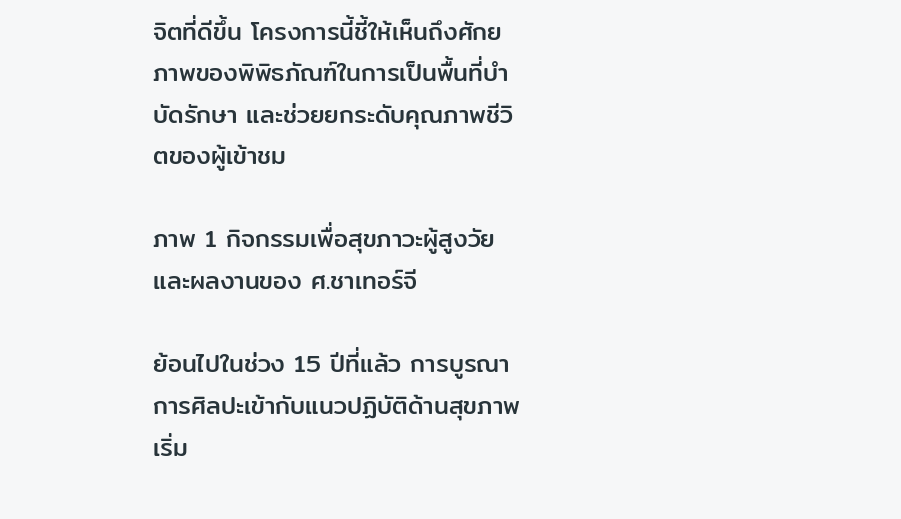จิตที่ดีขึ้น โครงการนี้ชี้ให้เห็นถึงศักยภาพของพิพิธภัณฑ์ในการเป็นพื้นที่บำบัดรักษา และช่วยยกระดับคุณภาพชีวิตของผู้เข้าชม

ภาพ 1 กิจกรรมเพื่อสุขภาวะผู้สูงวัยและผลงานของ ศ.ชาเทอร์จี

ย้อนไปในช่วง 15 ปีที่แล้ว การบูรณาการศิลปะเข้ากับแนวปฏิบัติด้านสุขภาพเริ่ม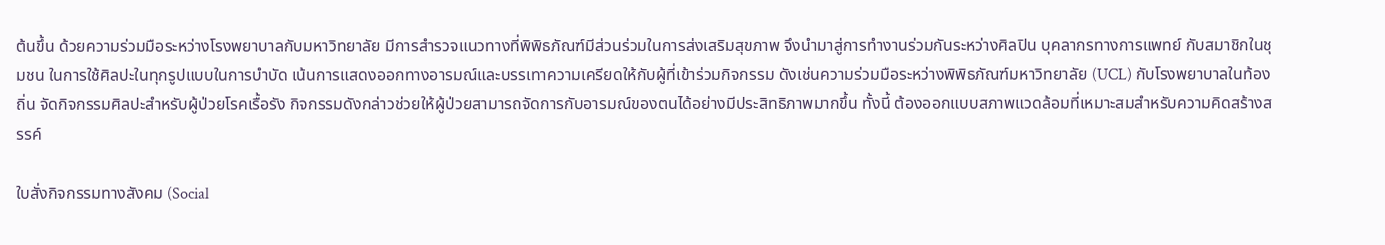ต้นขึ้น ด้วยความร่วมมือระหว่างโรงพยาบาลกับมหาวิทยาลัย มีการสำรวจแนวทางที่พิพิธภัณฑ์มีส่วนร่วมในการส่งเสริมสุขภาพ จึงนำมาสู่การทำงานร่วมกันระหว่างศิลปิน บุคลากรทางการแพทย์ กับสมาชิกในชุมชน ในการใช้ศิลปะในทุกรูปแบบในการบำบัด เน้นการแสดงออกทางอารมณ์และบรรเทาความเครียดให้กับผู้ที่เข้าร่วมกิจกรรม ดังเช่นความร่วมมือระหว่างพิพิธภัณฑ์มหาวิทยาลัย (UCL) กับโรงพยาบาลในท้องถิ่น จัดกิจกรรมศิลปะสำหรับผู้ป่วยโรคเรื้อรัง กิจกรรมดังกล่าวช่วยให้ผู้ป่วยสามารถจัดการกับอารมณ์ของตนได้อย่างมีประสิทธิภาพมากขึ้น ทั้งนี้ ต้องออกแบบสภาพแวดล้อมที่เหมาะสมสำหรับความคิดสร้างสรรค์

ใบสั่งกิจกรรมทางสังคม (Social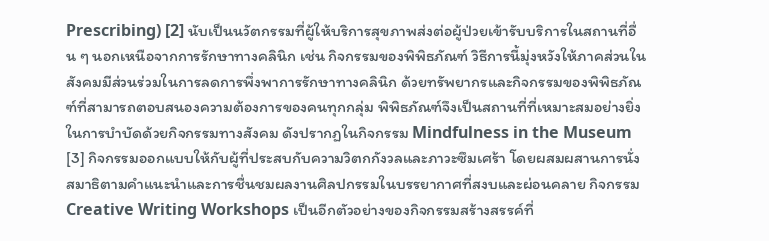Prescribing) [2] นับเป็นนวัตกรรมที่ผู้ให้บริการสุขภาพส่งต่อผู้ป่วยเข้ารับบริการในสถานที่อื่น ๆ นอกเหนือจากการรักษาทางคลินิก เช่น กิจกรรมของพิพิธภัณฑ์ วิธีการนี้มุ่งหวังให้ภาคส่วนในสังคมมีส่วนร่วมในการลดการพึ่งพาการรักษาทางคลินิก ด้วยทรัพยากรและกิจกรรมของพิพิธภัณฑ์ที่สามารถตอบสนองความต้องการของคนทุกกลุ่ม พิพิธภัณฑ์จึงเป็นสถานที่ที่เหมาะสมอย่างยิ่งในการบำบัดด้วยกิจกรรมทางสังคม ดังปรากฏในกิจกรรม Mindfulness in the Museum [3] กิจกรรมออกแบบให้กับผู้ที่ประสบกับความวิตกกังวลและภาวะซึมเศร้า โดยผสมผสานการนั่งสมาธิตามคำแนะนำและการชื่นชมผลงานศิลปกรรมในบรรยากาศที่สงบและผ่อนคลาย กิจกรรม Creative Writing Workshops เป็นอีกตัวอย่างของกิจกรรมสร้างสรรค์ที่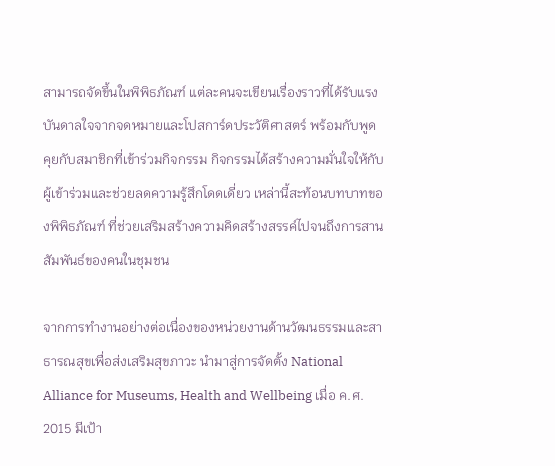สามารถจัดขึ้นในพิพิธภัณฑ์ แต่ละคนจะเขียนเรื่องราวที่ได้รับแรงบันดาลใจจากจดหมายและโปสการ์ดประวัติศาสตร์ พร้อมกับพูดคุยกับสมาชิกที่เข้าร่วมกิจกรรม กิจกรรมได้สร้างความมั่นใจให้กับผู้เข้าร่วมและช่วยลดความรู้สึกโดดเดี่ยว เหล่านี้สะท้อนบทบาทของพิพิธภัณฑ์ ที่ช่วยเสริมสร้างความคิดสร้างสรรค์ไปจนถึงการสานสัมพันธ์ของคนในชุมชน

จากการทำงานอย่างต่อเนื่องของหน่วยงานด้านวัฒนธรรมและสาธารณสุขเพื่อส่งเสริมสุขภาวะ นำมาสู่การจัดตั้ง National Alliance for Museums, Health and Wellbeing เมื่อ ค.ศ. 2015 มีเป้า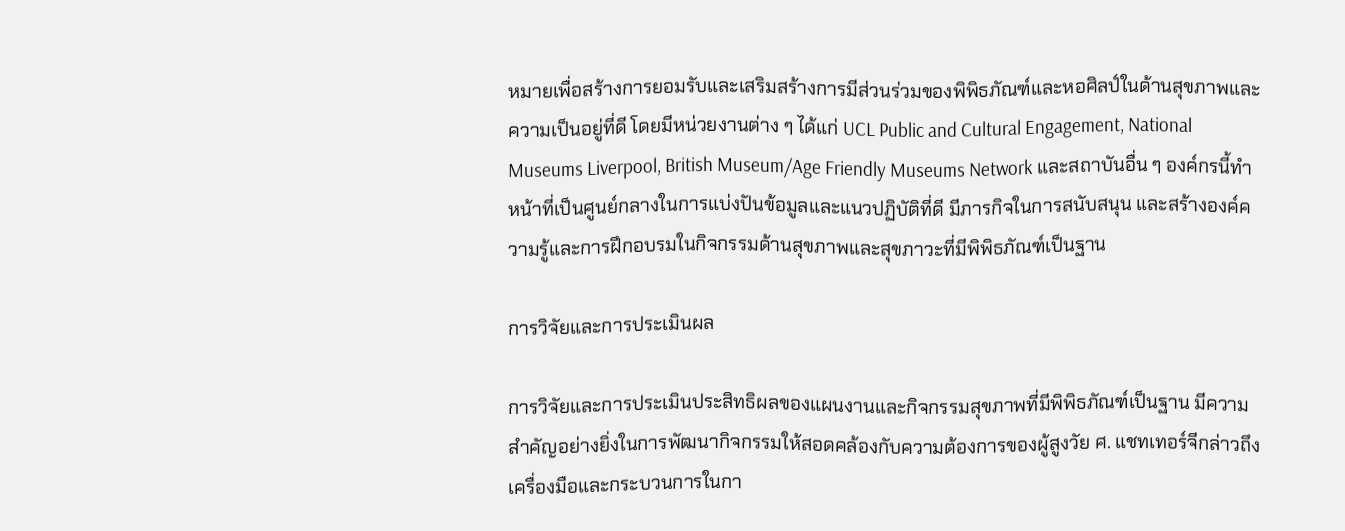หมายเพื่อสร้างการยอมรับและเสริมสร้างการมีส่วนร่วมของพิพิธภัณฑ์และหอศิลป์ในด้านสุขภาพและความเป็นอยู่ที่ดี โดยมีหน่วยงานต่าง ๆ ได้แก่ UCL Public and Cultural Engagement, National Museums Liverpool, British Museum/Age Friendly Museums Network และสถาบันอื่น ๆ องค์กรนี้ทำหน้าที่เป็นศูนย์กลางในการแบ่งปันข้อมูลและแนวปฏิบัติที่ดี มีภารกิจในการสนับสนุน และสร้างองค์ความรู้และการฝึกอบรมในกิจกรรมด้านสุขภาพและสุขภาวะที่มีพิพิธภัณฑ์เป็นฐาน

การวิจัยและการประเมินผล

การวิจัยและการประเมินประสิทธิผลของแผนงานและกิจกรรมสุขภาพที่มีพิพิธภัณฑ์เป็นฐาน มีความสำคัญอย่างยิ่งในการพัฒนากิจกรรมให้สอดคล้องกับความต้องการของผู้สูงวัย ศ. แชทเทอร์จีกล่าวถึงเครื่องมือและกระบวนการในกา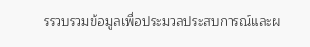รรวบรวมข้อมูลเพื่อประมวลประสบการณ์และผ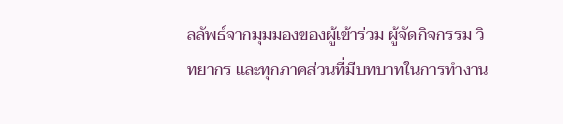ลลัพธ์จากมุมมองของผู้เข้าร่วม ผู้จัดกิจกรรม วิทยากร และทุกภาคส่วนที่มีบทบาทในการทำงาน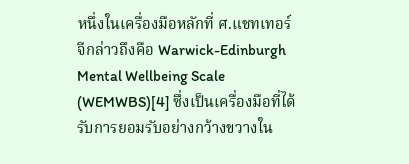หนึ่งในเครื่องมือหลักที่ ศ.แชทเทอร์จีกล่าวถึงคือ Warwick-Edinburgh Mental Wellbeing Scale (WEMWBS)[4] ซึ่งเป็นเครื่องมือที่ได้รับการยอมรับอย่างกว้างขวางใน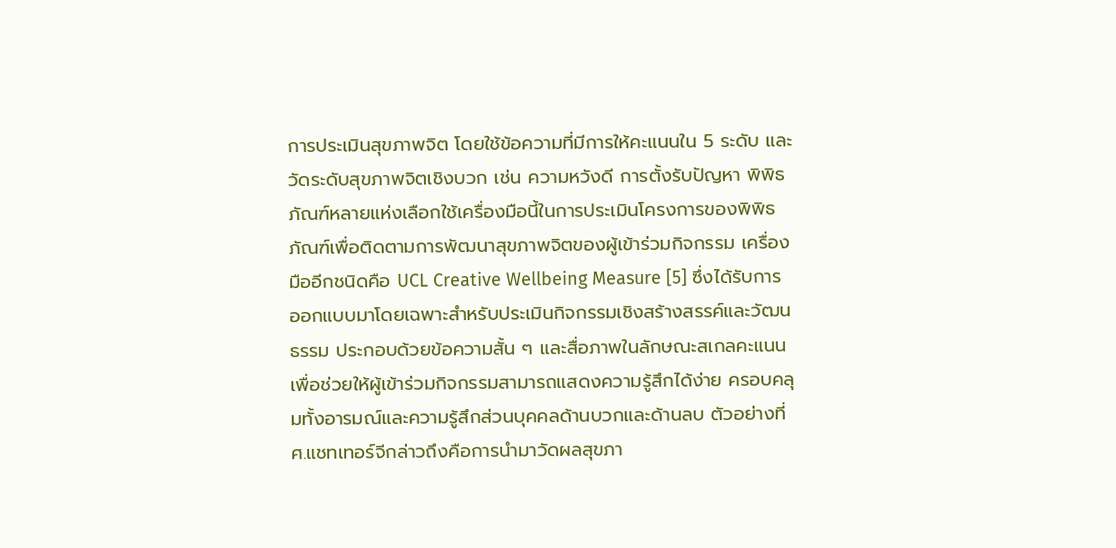การประเมินสุขภาพจิต โดยใช้ข้อความที่มีการให้คะแนนใน 5 ระดับ และวัดระดับสุขภาพจิตเชิงบวก เช่น ความหวังดี การตั้งรับปัญหา พิพิธภัณฑ์หลายแห่งเลือกใช้เครื่องมือนี้ในการประเมินโครงการของพิพิธภัณฑ์เพื่อติดตามการพัฒนาสุขภาพจิตของผู้เข้าร่วมกิจกรรม เครื่องมืออีกชนิดคือ UCL Creative Wellbeing Measure [5] ซึ่งได้รับการออกแบบมาโดยเฉพาะสำหรับประเมินกิจกรรมเชิงสร้างสรรค์และวัฒนธรรม ประกอบด้วยข้อความสั้น ๆ และสื่อภาพในลักษณะสเกลคะแนน เพื่อช่วยให้ผู้เข้าร่วมกิจกรรมสามารถแสดงความรู้สึกได้ง่าย ครอบคลุมทั้งอารมณ์และความรู้สึกส่วนบุคคลด้านบวกและด้านลบ ตัวอย่างที่ ศ.แชทเทอร์จีกล่าวถึงคือการนำมาวัดผลสุขภา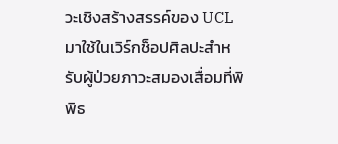วะเชิงสร้างสรรค์ของ UCL มาใช้ในเวิร์กช็อปศิลปะสำหรับผู้ป่วยภาวะสมองเสื่อมที่พิพิธ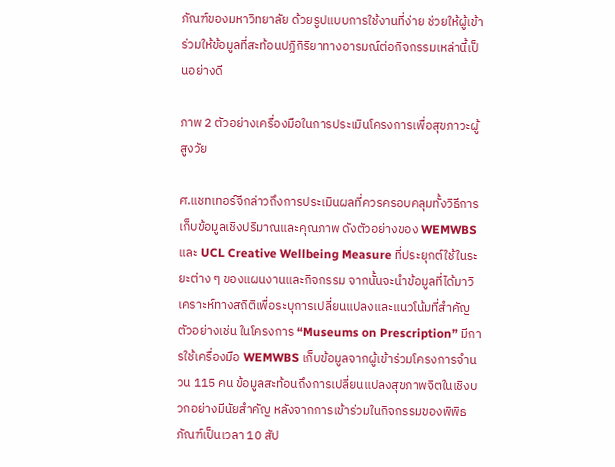ภัณฑ์ของมหาวิทยาลัย ด้วยรูปแบบการใช้งานที่ง่าย ช่วยให้ผู้เข้าร่วมให้ข้อมูลที่สะท้อนปฏิกิริยาทางอารมณ์ต่อกิจกรรมเหล่านี้เป็นอย่างดี

ภาพ 2 ตัวอย่างเครื่องมือในการประเมินโครงการเพื่อสุขภาวะผู้สูงวัย

ศ.แชทเทอร์จีกล่าวถึงการประเมินผลที่ควรครอบคลุมทั้งวิธีการเก็บข้อมูลเชิงปริมาณและคุณภาพ ดังตัวอย่างของ WEMWBS และ UCL Creative Wellbeing Measure ที่ประยุกต์ใช้ในระยะต่าง ๆ ของแผนงานและกิจกรรม จากนั้นจะนำข้อมูลที่ได้มาวิเคราะห์ทางสถิติเพื่อระบุการเปลี่ยนแปลงและแนวโน้มที่สำคัญ ตัวอย่างเช่น ในโครงการ “Museums on Prescription” มีการใช้เครื่องมือ WEMWBS เก็บข้อมูลจากผู้เข้าร่วมโครงการจำนวน 115 คน ข้อมูลสะท้อนถึงการเปลี่ยนแปลงสุขภาพจิตในเชิงบวกอย่างมีนัยสำคัญ หลังจากการเข้าร่วมในกิจกรรมของพิพิธภัณฑ์เป็นเวลา 10 สัป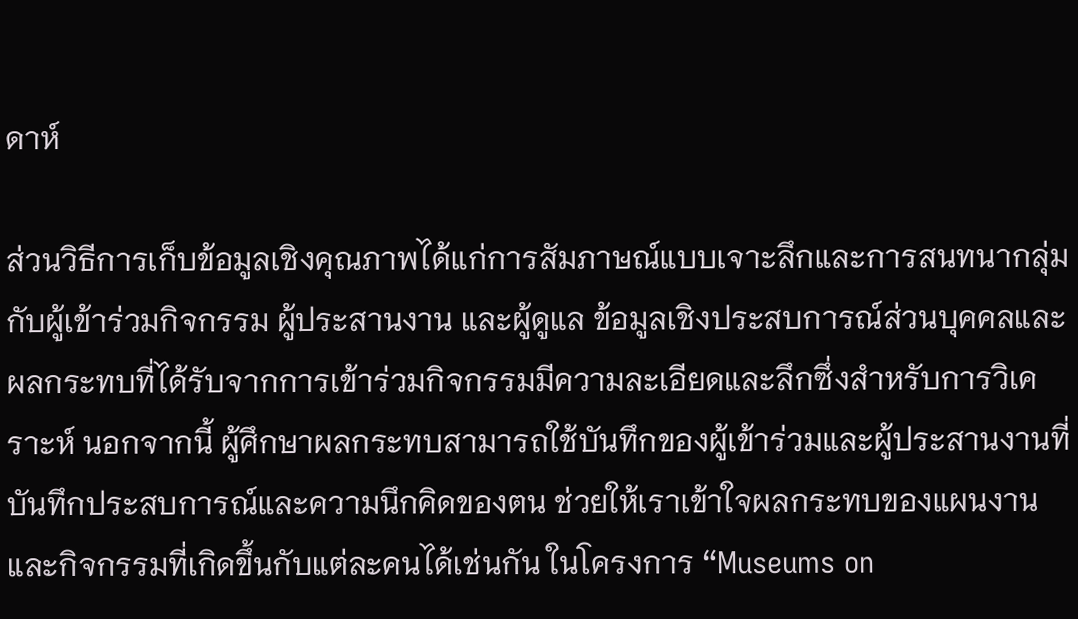ดาห์

ส่วนวิธีการเก็บข้อมูลเชิงคุณภาพได้แก่การสัมภาษณ์แบบเจาะลึกและการสนทนากลุ่มกับผู้เข้าร่วมกิจกรรม ผู้ประสานงาน และผู้ดูแล ข้อมูลเชิงประสบการณ์ส่วนบุคคลและผลกระทบที่ได้รับจากการเข้าร่วมกิจกรรมมีความละเอียดและลึกซึ่งสำหรับการวิเคราะห์ นอกจากนี้ ผู้ศึกษาผลกระทบสามารถใช้บันทึกของผู้เข้าร่วมและผู้ประสานงานที่บันทึกประสบการณ์และความนึกคิดของตน ช่วยให้เราเข้าใจผลกระทบของแผนงานและกิจกรรมที่เกิดขึ้นกับแต่ละคนได้เช่นกัน ในโครงการ “Museums on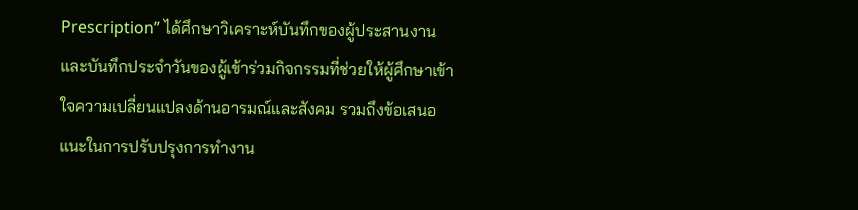Prescription” ได้ศึกษาวิเคราะห์บันทึกของผู้ประสานงานและบันทึกประจำวันของผู้เข้าร่วมกิจกรรมที่ช่วยให้ผู้ศึกษาเข้าใจความเปลี่ยนแปลงด้านอารมณ์และสังคม รวมถึงข้อเสนอแนะในการปรับปรุงการทำงาน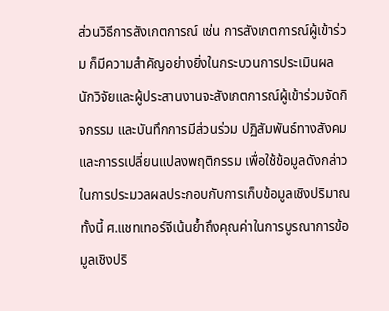ส่วนวิธีการสังเกตการณ์ เช่น การสังเกตการณ์ผู้เข้าร่วม ก็มีความสำคัญอย่างยิ่งในกระบวนการประเมินผล นักวิจัยและผู้ประสานงานจะสังเกตการณ์ผู้เข้าร่วมจัดกิจกรรม และบันทึกการมีส่วนร่วม ปฏิสัมพันธ์ทางสังคม และการรเปลี่ยนแปลงพฤติกรรม เพื่อใช้ข้อมูลดังกล่าวในการประมวลผลประกอบกับการเก็บข้อมูลเชิงปริมาณ ทั้งนี้ ศ.แชทเทอร์จีเน้นย้ำถึงคุณค่าในการบูรณาการข้อมูลเชิงปริ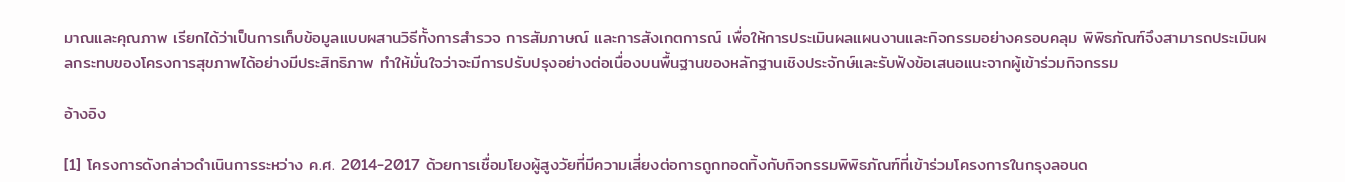มาณและคุณภาพ เรียกได้ว่าเป็นการเก็บข้อมูลแบบผสานวิธีทั้งการสำรวจ การสัมภาษณ์ และการสังเกตการณ์ เพื่อให้การประเมินผลแผนงานและกิจกรรมอย่างครอบคลุม พิพิธภัณฑ์จึงสามารถประเมินผลกระทบของโครงการสุขภาพได้อย่างมีประสิทธิภาพ ทำให้มั่นใจว่าจะมีการปรับปรุงอย่างต่อเนื่องบนพื้นฐานของหลักฐานเชิงประจักษ์และรับฟังข้อเสนอแนะจากผู้เข้าร่วมกิจกรรม

อ้างอิง

[1] โครงการดังกล่าวดำเนินการระหว่าง ค.ศ. 2014-2017 ด้วยการเชื่อมโยงผู้สูงวัยที่มีความเสี่ยงต่อการถูกทอดทิ้งกับกิจกรรมพิพิธภัณฑ์ที่เข้าร่วมโครงการในกรุงลอนด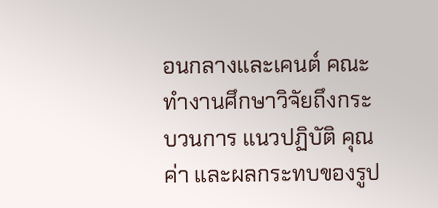อนกลางและเคนต์ คณะทำงานศึกษาวิจัยถึงกระบวนการ แนวปฏิบัติ คุณค่า และผลกระทบของรูป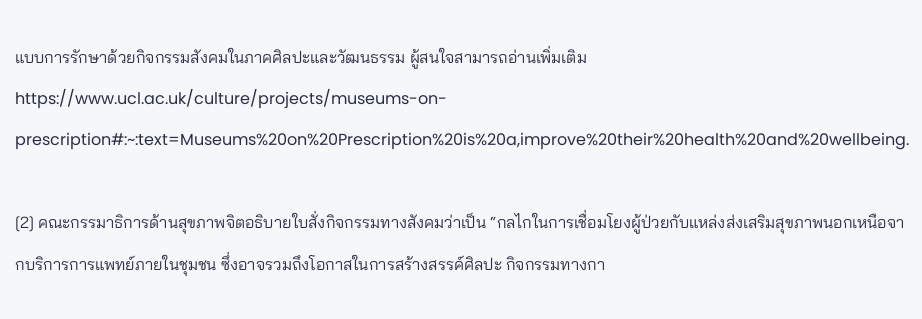แบบการรักษาด้วยกิจกรรมสังคมในภาคศิลปะและวัฒนธรรม ผู้สนใจสามารถอ่านเพิ่มเติม https://www.ucl.ac.uk/culture/projects/museums-on-prescription#:~:text=Museums%20on%20Prescription%20is%20a,improve%20their%20health%20and%20wellbeing.

[2] คณะกรรมาธิการด้านสุขภาพจิตอธิบายใบสั่งกิจกรรมทางสังคมว่าเป็น “กลไกในการเชื่อมโยงผู้ป่วยกับแหล่งส่งเสริมสุขภาพนอกเหนือจากบริการการแพทย์ภายในชุมชน ซึ่งอาจรวมถึงโอกาสในการสร้างสรรค์ศิลปะ กิจกรรมทางกา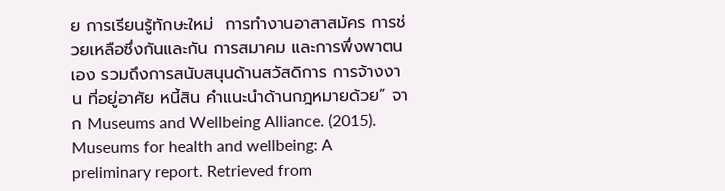ย การเรียนรู้ทักษะใหม่  การทำงานอาสาสมัคร การช่วยเหลือซึ่งกันและกัน การสมาคม และการพึ่งพาตนเอง รวมถึงการสนับสนุนด้านสวัสดิการ การจ้างงาน ที่อยู่อาศัย หนี้สิน คำแนะนำด้านกฎหมายด้วย” จาก Museums and Wellbeing Alliance. (2015). Museums for health and wellbeing: A preliminary report. Retrieved from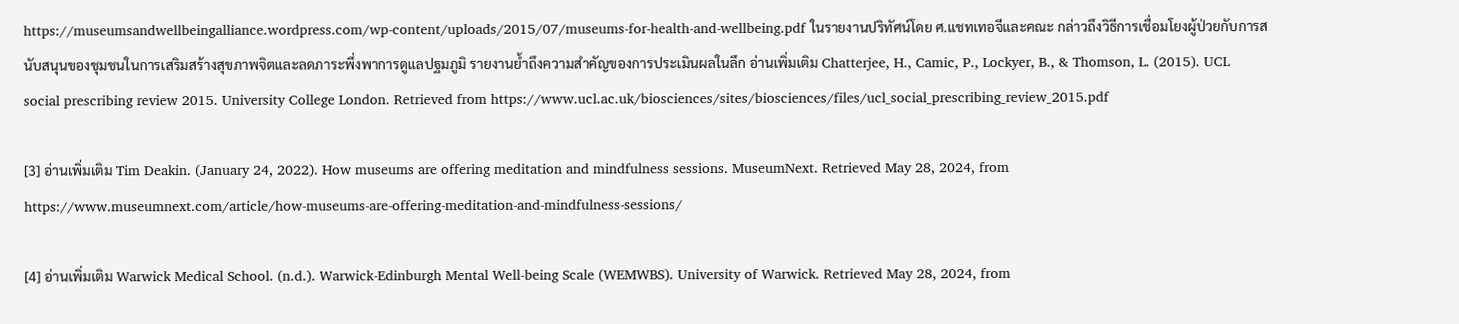https://museumsandwellbeingalliance.wordpress.com/wp-content/uploads/2015/07/museums-for-health-and-wellbeing.pdf ในรายงานปริทัศน์โดย ศ.แชทเทอจีและคณะ กล่าวถึงวิธีการเชื่อมโยงผู้ป่วยกับการสนับสนุนของชุมชนในการเสริมสร้างสุขภาพจิตและลดภาระพึ่งพาการดูแลปฐมภูมิ รายงานย้ำถึงความสำคัญของการประเมินผลในลึก อ่านเพิ่มเติม Chatterjee, H., Camic, P., Lockyer, B., & Thomson, L. (2015). UCL social prescribing review 2015. University College London. Retrieved from https://www.ucl.ac.uk/biosciences/sites/biosciences/files/ucl_social_prescribing_review_2015.pdf

[3] อ่านเพิ่มเติม Tim Deakin. (January 24, 2022). How museums are offering meditation and mindfulness sessions. MuseumNext. Retrieved May 28, 2024, from https://www.museumnext.com/article/how-museums-are-offering-meditation-and-mindfulness-sessions/

[4] อ่านเพิ่มเติม Warwick Medical School. (n.d.). Warwick-Edinburgh Mental Well-being Scale (WEMWBS). University of Warwick. Retrieved May 28, 2024, from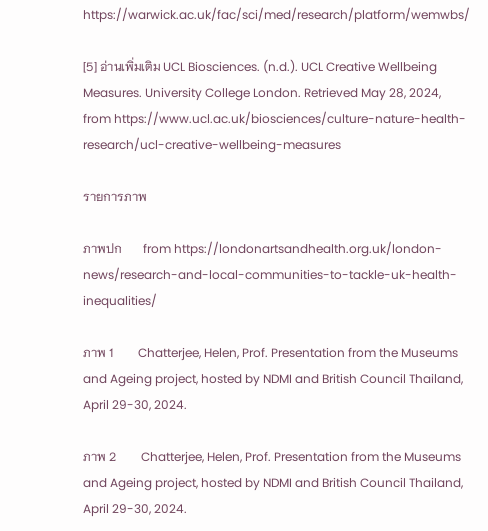https://warwick.ac.uk/fac/sci/med/research/platform/wemwbs/

[5] อ่านเพิ่มเติม UCL Biosciences. (n.d.). UCL Creative Wellbeing Measures. University College London. Retrieved May 28, 2024, from https://www.ucl.ac.uk/biosciences/culture-nature-health-research/ucl-creative-wellbeing-measures

รายการภาพ

ภาพปก       from https://londonartsandhealth.org.uk/london-news/research-and-local-communities-to-tackle-uk-health-inequalities/

ภาพ 1        Chatterjee, Helen, Prof. Presentation from the Museums and Ageing project, hosted by NDMI and British Council Thailand, April 29-30, 2024.

ภาพ 2        Chatterjee, Helen, Prof. Presentation from the Museums and Ageing project, hosted by NDMI and British Council Thailand, April 29-30, 2024.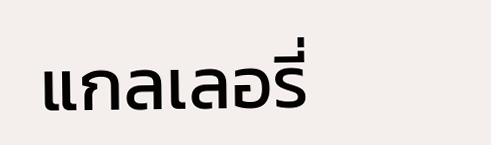แกลเลอรี่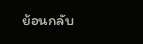ย้อนกลับ